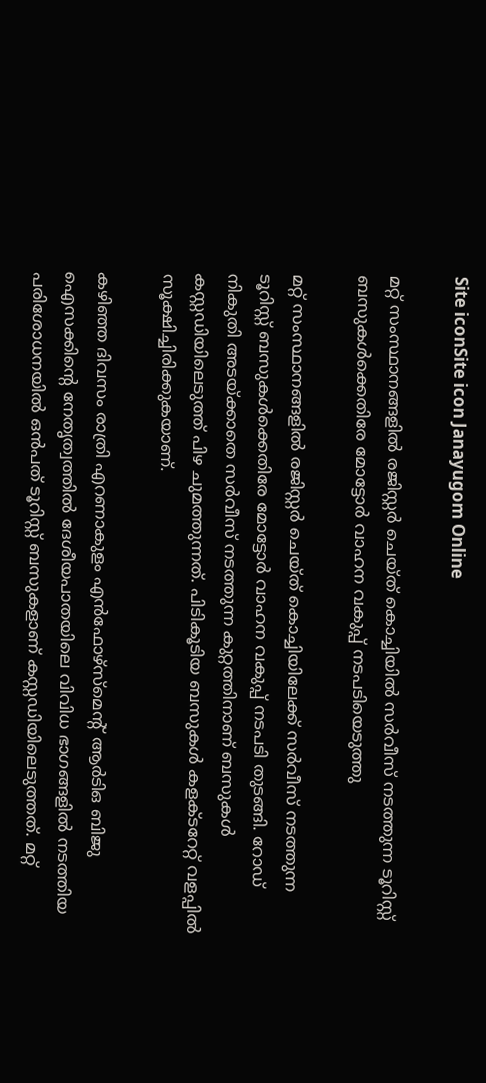Site iconSite icon Janayugom Online

മറ്റ് സംസ്ഥാനങ്ങളില്‍ രജിസ്റ്റര്‍ ചെയ്ത് കൊച്ചിയില്‍ സര്‍വീസ് നടത്തുന്ന ടൂറിസ്റ്റ് ബസുകള്‍ക്കെതിരേ മോട്ടോര്‍ വാഹന വകുപ്പ് നടപടിയെടുത്തു

മറ്റ് സംസ്ഥാനങ്ങളില്‍ രജിസ്റ്റര്‍ ചെയ്ത് കൊച്ചിയിലേക്ക് സര്‍വീസ് നടത്തുന്ന ടൂറിസ്റ്റ് ബസുകള്‍ക്കെതിരേ മോട്ടോര്‍ വാഹന വകുപ്പ് നടപടി തുടങ്ങി. റോഡ് നികുതി അടയ്ക്കാതെ സര്‍വീസ് നടത്തുന്ന കുറ്റത്തിനാണ് ബസുകള്‍ കസ്റ്റഡിയിലെടുത്ത് പിഴ ചുമത്തുന്നത്. പിടികൂടിയ ബസുകള്‍ കളക്ടറേറ്റ് വളപ്പില്‍ സൂക്ഷിച്ചിരിക്കുകയാണ്.

കഴിഞ്ഞ ദിവസം രാത്രി എറണാകുളം എന്‍ഫോഴ്സ്മെന്റ് ആര്‍ടിഒ ബിജു ഐസക്കിന്റെ നേതൃത്വത്തില്‍ ദേശീയപാതയിലെ വിവിധ ഭാഗങ്ങളില്‍ നടത്തിയ പരിശോധനയില്‍ ഒന്‍പത് ടൂറിസ്റ്റ് ബസുകളാണ് കസ്റ്റഡിയിലെടുത്തത്. മറ്റ്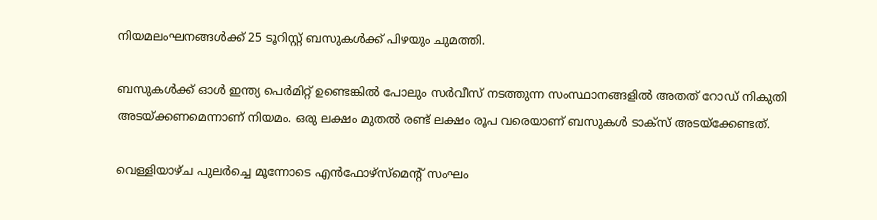നിയമലംഘനങ്ങള്‍ക്ക് 25 ടൂറിസ്റ്റ് ബസുകള്‍ക്ക് പിഴയും ചുമത്തി.

ബസുകള്‍ക്ക് ഓള്‍ ഇന്ത്യ പെര്‍മിറ്റ് ഉണ്ടെങ്കില്‍ പോലും സര്‍വീസ് നടത്തുന്ന സംസ്ഥാനങ്ങളില്‍ അതത് റോഡ് നികുതി അടയ്ക്കണമെന്നാണ് നിയമം. ഒരു ലക്ഷം മുതല്‍ രണ്ട് ലക്ഷം രൂപ വരെയാണ് ബസുകള്‍ ടാക്‌സ് അടയ്‌ക്കേണ്ടത്.

വെള്ളിയാഴ്ച പുലര്‍ച്ചെ മൂന്നോടെ എന്‍ഫോഴ്‌സ്മെന്റ് സംഘം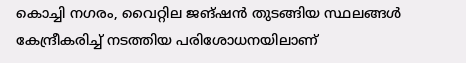കൊച്ചി നഗരം, വൈറ്റില ജങ്ഷന്‍ തുടങ്ങിയ സ്ഥലങ്ങള്‍ കേന്ദ്രീകരിച്ച് നടത്തിയ പരിശോധനയിലാണ്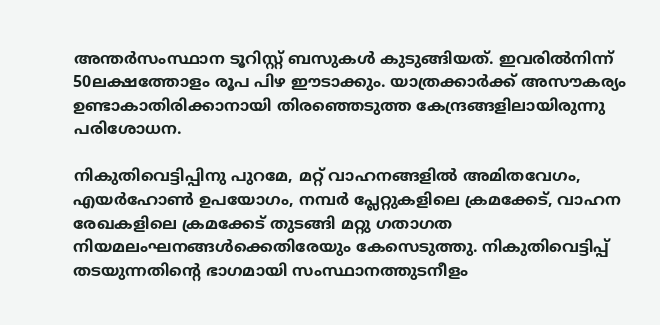അന്തര്‍സംസ്ഥാന ടൂറിസ്റ്റ് ബസുകള്‍ കുടുങ്ങിയത്. ഇവരില്‍നിന്ന് 50ലക്ഷത്തോളം രൂപ പിഴ ഈടാക്കും. യാത്രക്കാര്‍ക്ക് അസൗകര്യം ഉണ്ടാകാതിരിക്കാനായി തിരഞ്ഞെടുത്ത കേന്ദ്രങ്ങളിലായിരുന്നു പരിശോധന.

നികുതിവെട്ടിപ്പിനു പുറമേ, മറ്റ് വാഹനങ്ങളില്‍ അമിതവേഗം, എയര്‍ഹോണ്‍ ഉപയോഗം, നമ്പര്‍ പ്ലേറ്റുകളിലെ ക്രമക്കേട്, വാഹന രേഖകളിലെ ക്രമക്കേട് തുടങ്ങി മറ്റു ഗതാഗത നിയമലംഘനങ്ങള്‍ക്കെതിരേയും കേസെടുത്തു. നികുതിവെട്ടിപ്പ് തടയുന്നതിന്റെ ഭാഗമായി സംസ്ഥാനത്തുടനീളം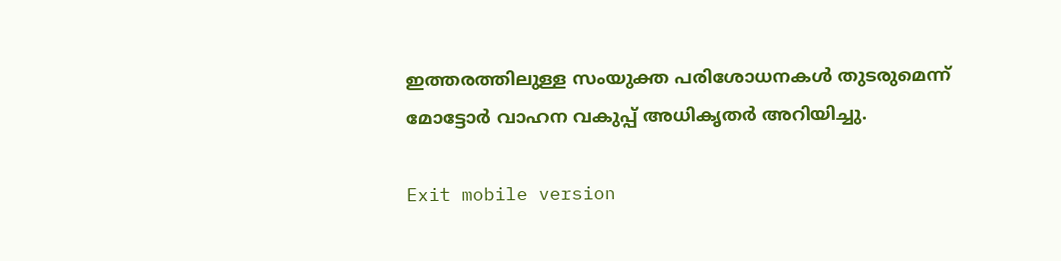ഇത്തരത്തിലുള്ള സംയുക്ത പരിശോധനകള്‍ തുടരുമെന്ന് മോട്ടോര്‍ വാഹന വകുപ്പ് അധികൃതര്‍ അറിയിച്ചു.

Exit mobile version